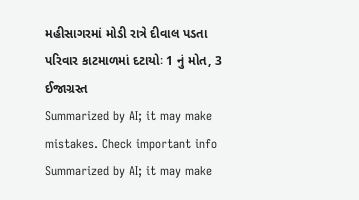મહીસાગરમાં મોડી રાત્રે દીવાલ પડતા પરિવાર કાટમાળમાં દટાયોઃ 1 નું મોત, 3 ઈજાગ્રસ્ત
Summarized by AI; it may make mistakes. Check important info
Summarized by AI; it may make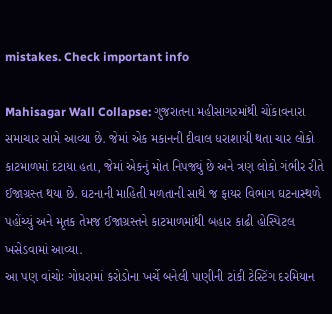mistakes. Check important info

Mahisagar Wall Collapse: ગુજરાતના મહીસાગરમાંથી ચોંકાવનારા સમાચાર સામે આવ્યા છે. જેમાં એક મકાનની દીવાલ ધરાશાયી થતા ચાર લોકો કાટમાળમાં દટાયા હતા, જેમાં એકનું મોત નિપજ્યું છે અને ત્રણ લોકો ગંભીર રીતે ઈજાગ્રસ્ત થયા છે. ઘટનાની માહિતી મળતાની સાથે જ ફાયર વિભાગ ઘટનાસ્થળે પહોંચ્યું અને મૃતક તેમજ ઈજાગ્રસ્તને કાટમાળમાંથી બહાર કાઢી હોસ્પિટલ ખસેડવામાં આવ્યા.
આ પણ વાંચોઃ ગોધરામાં કરોડોના ખર્ચે બનેલી પાણીની ટાંકી ટેસ્ટિંગ દરમિયાન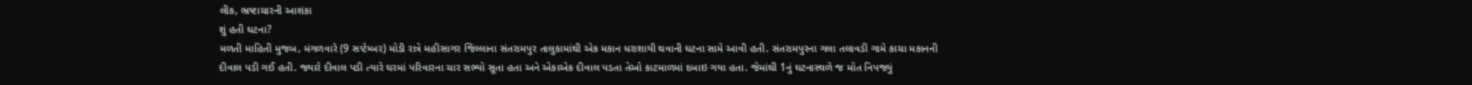લીક, ભ્રષ્ટાચારની આશંકા
શું હતી ઘટના?
મળતી માહિતી મુજબ, મંગળવારે (9 સપ્ટેમ્બર) મોડી રાત્રે મહીસાગર જિલ્લાના સંતરામપુર તાલુકામાંથી એક મકાન ધરાશાયી થવાની ઘટના સામે આવી હતી. સંતરામપુરના ગલા તલાવડી ગામે કાચા મકાનની દીવાલ પડી ગઈ હતી. જ્યારે દીવાલ પડી ત્યારે ઘરમાં પરિવારના ચાર સભ્યો સૂતા હતા અને એકાએક દીવાલ પડતા તેઓ કાટમાળમાં દબાઇ ગયા હતા. જેમાંથી 1નું ઘટનાસ્થળે જ મોત નિપજ્યું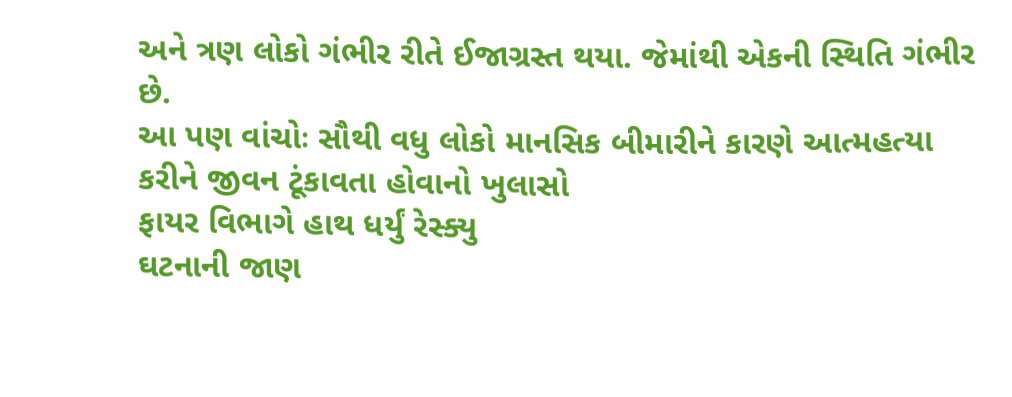અને ત્રણ લોકો ગંભીર રીતે ઈજાગ્રસ્ત થયા. જેમાંથી એકની સ્થિતિ ગંભીર છે.
આ પણ વાંચોઃ સૌથી વધુ લોકો માનસિક બીમારીને કારણે આત્મહત્યા કરીને જીવન ટૂંકાવતા હોવાનો ખુલાસો
ફાયર વિભાગે હાથ ધર્યું રેસ્ક્યુ
ઘટનાની જાણ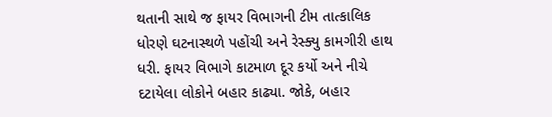થતાની સાથે જ ફાયર વિભાગની ટીમ તાત્કાલિક ધોરણે ઘટનાસ્થળે પહોંચી અને રેસ્ક્યુ કામગીરી હાથ ધરી. ફાયર વિભાગે કાટમાળ દૂર કર્યો અને નીચે દટાયેલા લોકોને બહાર કાઢ્યા. જોકે, બહાર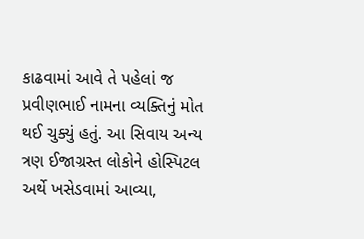કાઢવામાં આવે તે પહેલાં જ પ્રવીણભાઈ નામના વ્યક્તિનું મોત થઈ ચુક્યું હતું. આ સિવાય અન્ય ત્રણ ઈજાગ્રસ્ત લોકોને હોસ્પિટલ અર્થે ખસેડવામાં આવ્યા,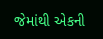જેમાંથી એકની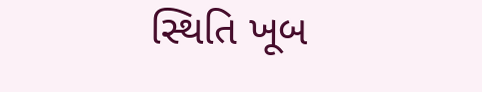સ્થિતિ ખૂબ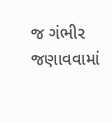જ ગંભીર જણાવવામાં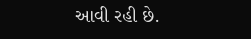આવી રહી છે.